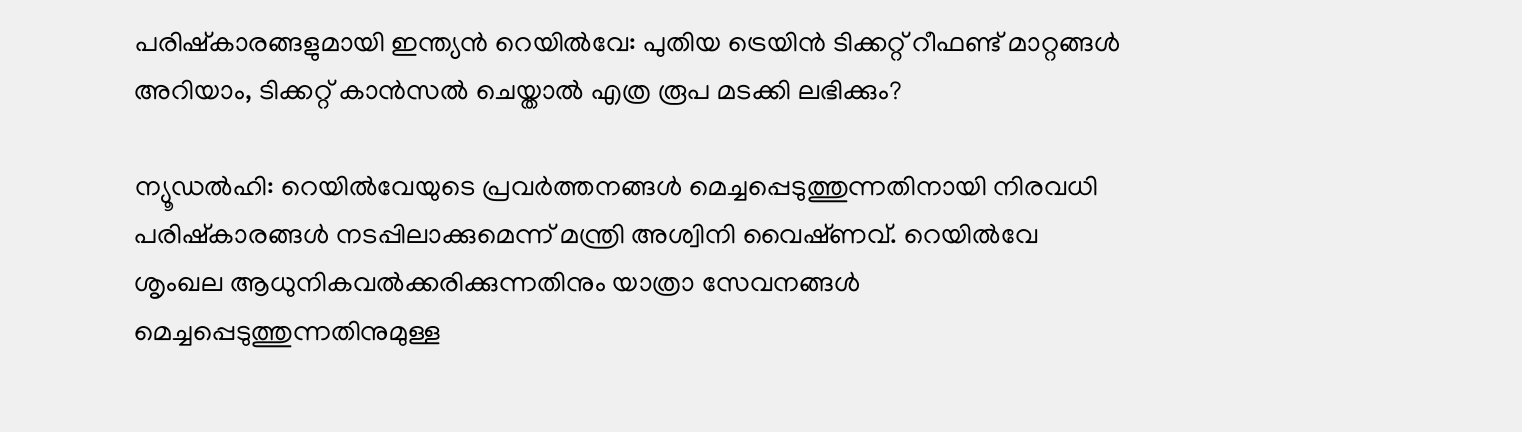പരിഷ്കാരങ്ങളുമായി ഇന്ത്യൻ റെയിൽവേ: പുതിയ ട്രെയിൻ ടിക്കറ്റ് റീഫണ്ട് മാറ്റങ്ങൾ അറിയാം, ടിക്കറ്റ് കാൻസൽ ചെയ്താൽ എത്ര രൂപ മടക്കി ലഭിക്കും?

ന്യൂഡൽഹി: റെയിൽവേയുടെ പ്രവർത്തനങ്ങൾ മെച്ചപ്പെടുത്തുന്നതിനായി നിരവധി പരിഷ്കാരങ്ങൾ നടപ്പിലാക്കുമെന്ന് മന്ത്രി അശ്വിനി വൈഷ്‌ണവ്. റെയിൽവേ ശൃംഖല ആധുനികവൽക്കരിക്കുന്നതിനും യാത്രാ സേവനങ്ങൾ മെച്ചപ്പെടുത്തുന്നതിനുമുള്ള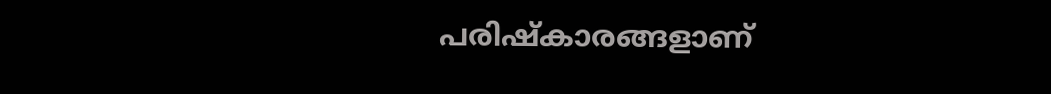പരിഷ്‌കാരങ്ങളാണ്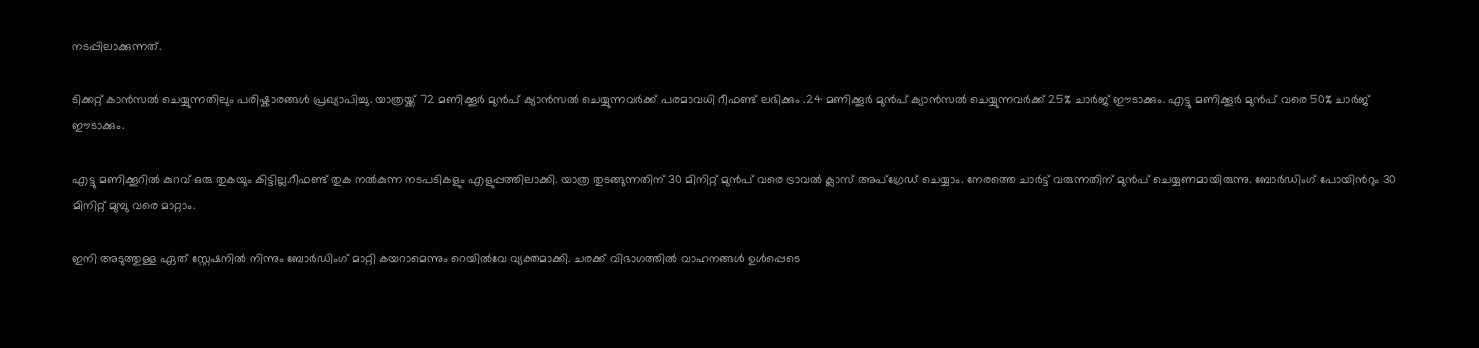നടപ്പിലാക്കുന്നത്.

ടിക്കറ്റ് കാൻസൽ ചെയ്യുന്നതിലും പരിഷ്കാരങ്ങൾ പ്രഖ്യാപിച്ചു. യാത്രയ്ക്ക് 72 മണിക്കൂർ മുൻപ് ക്യാൻസൽ ചെയ്യുന്നവർക്ക് പരമാവധി റീഫണ്ട് ലഭിക്കും .24 മണിക്കൂർ മുൻപ് ക്യാൻസൽ ചെയ്യുന്നവർക്ക് 25% ചാർജ് ഈടാക്കും. എട്ടു മണിക്കൂർ മുൻപ് വരെ 50% ചാർജ് ഈടാക്കും.

എട്ടു മണിക്കൂറിൽ കുറവ് ഒരു തുകയും കിട്ടില്ല.റീഫണ്ട് തുക നൽകുന്ന നടപടികളും എളുപ്പത്തിലാക്കി. യാത്ര തുടങ്ങുന്നതിന് 30 മിനിറ്റ് മുൻപ് വരെ ട്രാവൽ ക്ലാസ് അപ്ഗ്രേഡ് ചെയ്യാം. നേരത്തെ ചാർട്ട് വരുന്നതിന് മുൻപ് ചെയ്യണമായിരുന്നു. ബോർഡിംഗ് പോയിന്‍റും 30 മിനിറ്റ് മുമ്പു വരെ മാറ്റാം.

ഇനി അടുത്തുള്ള ഏത് സ്റ്റേഷനിൽ നിന്നും ബോർഡിംഗ് മാറ്റി കയറാമെന്നും റെയിൽവേ വ്യക്തമാക്കി. ചരക്ക് വിഭാഗത്തിൽ വാഹനങ്ങൾ ഉൾപ്പെടെ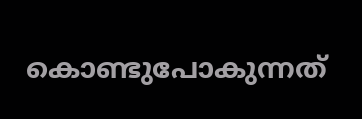കൊണ്ടുപോകുന്നത്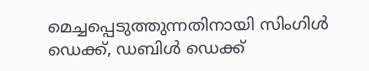മെച്ചപ്പെടുത്തുന്നതിനായി സിംഗിൾ ഡെക്ക്, ഡബിൾ ഡെക്ക്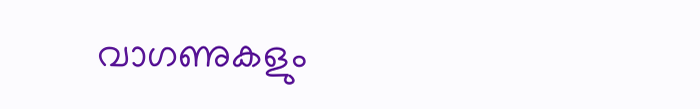വാഗണുകളും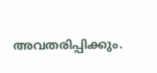അവതരിപ്പിക്കും.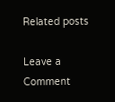Related posts

Leave a Comment